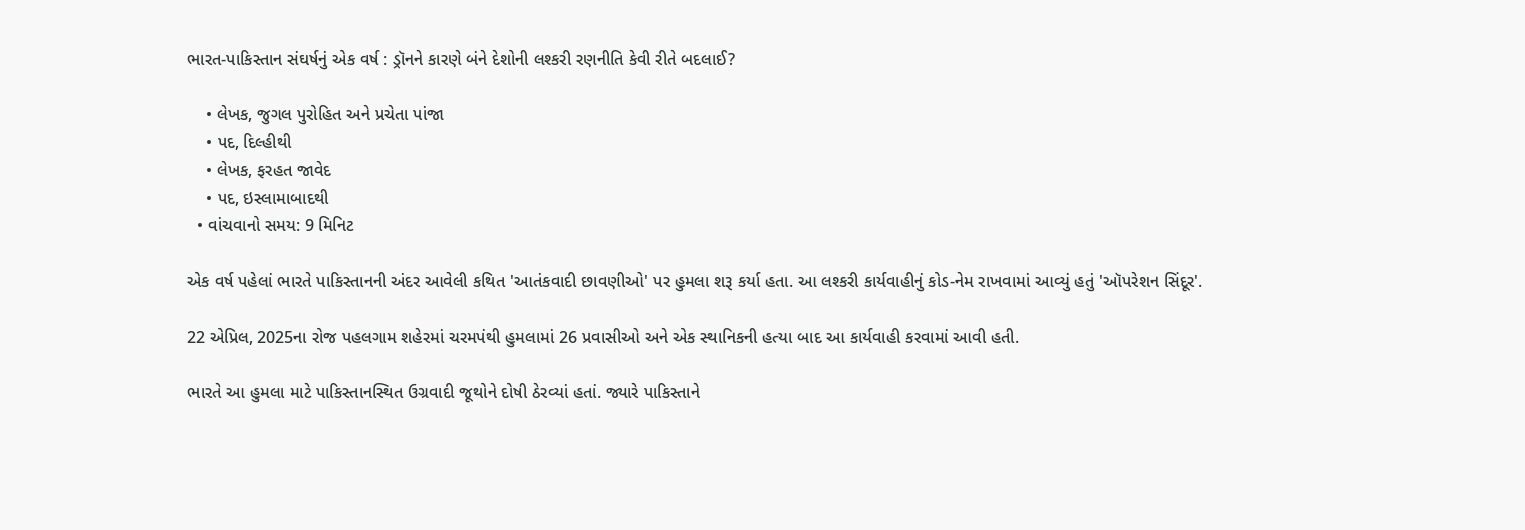ભારત-પાકિસ્તાન સંઘર્ષનું એક વર્ષ : ડ્રૉનને કારણે બંને દેશોની લશ્કરી રણનીતિ કેવી રીતે બદલાઈ?

    • લેખક, જુગલ પુરોહિત અને પ્રચેતા પાંજા
    • પદ, દિલ્હીથી
    • લેખક, ફરહત જાવેદ
    • પદ, ઇસ્લામાબાદથી
  • વાંચવાનો સમય: 9 મિનિટ

એક વર્ષ પહેલાં ભારતે પાકિસ્તાનની અંદર આવેલી કથિત 'આતંકવાદી છાવણીઓ' પર હુમલા શરૂ કર્યા હતા. આ લશ્કરી કાર્યવાહીનું કોડ-નેમ રાખવામાં આવ્યું હતું 'ઑપરેશન સિંદૂર'.

22 એપ્રિલ, 2025ના રોજ પહલગામ શહેરમાં ચરમપંથી હુમલામાં 26 પ્રવાસીઓ અને એક સ્થાનિકની હત્યા બાદ આ કાર્યવાહી કરવામાં આવી હતી.

ભારતે આ હુમલા માટે પાકિસ્તાનસ્થિત ઉગ્રવાદી જૂથોને દોષી ઠેરવ્યાં હતાં. જ્યારે પાકિસ્તાને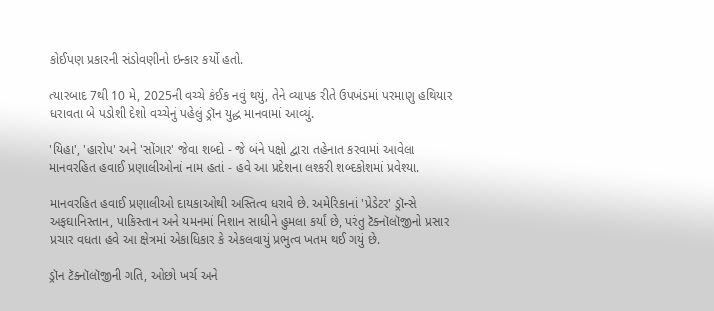કોઈપણ પ્રકારની સંડોવણીનો ઇન્કાર કર્યો હતો.

ત્યારબાદ 7થી 10 મે, 2025ની વચ્ચે કંઈક નવું થયું, તેને વ્યાપક રીતે ઉપખંડમાં પરમાણુ હથિયાર ધરાવતા બે પડોશી દેશો વચ્ચેનું પહેલું ડ્રૉન યુદ્ધ માનવામાં આવ્યું.

'યિહા', 'હારોપ' અને 'સોંગાર' જેવા શબ્દો - જે બંને પક્ષો દ્વારા તહેનાત કરવામાં આવેલા માનવરહિત હવાઈ પ્રણાલીઓનાં નામ હતાં - હવે આ પ્રદેશના લશ્કરી શબ્દકોશમાં પ્રવેશ્યા.

માનવરહિત હવાઈ પ્રણાલીઓ દાયકાઓથી અસ્તિત્વ ધરાવે છે. અમેરિકાનાં 'પ્રેડેટર' ડ્રૉન્સે અફઘાનિસ્તાન, પાકિસ્તાન અને યમનમાં નિશાન સાધીને હુમલા કર્યાં છે, પરંતુ ટૅક્નૉલૉજીનો પ્રસાર પ્રચાર વધતા હવે આ ક્ષેત્રમાં એકાધિકાર કે એકલવાયું પ્રભુત્વ ખતમ થઈ ગયું છે.

ડ્રૉન ટૅક્નૉલૉજીની ગતિ, ઓછો ખર્ચ અને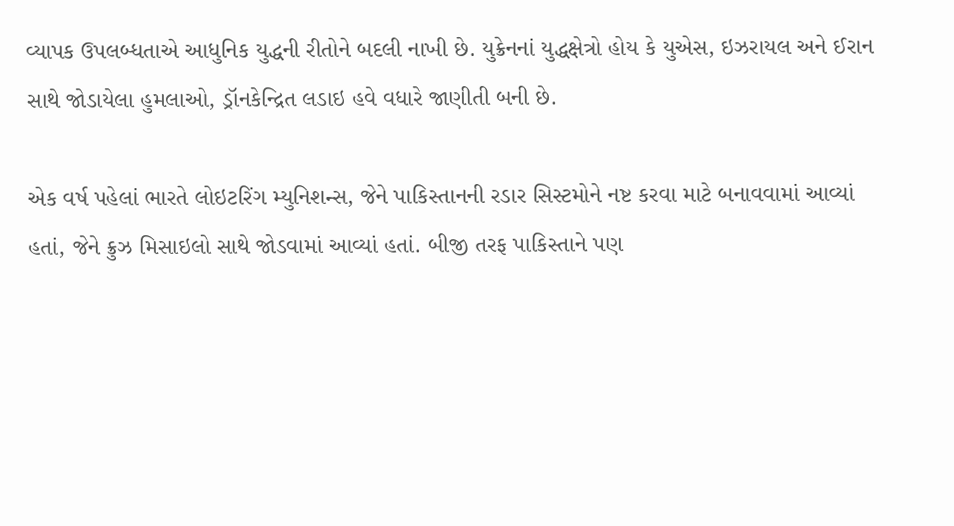વ્યાપક ઉપલબ્ધતાએ આધુનિક યુદ્ધની રીતોને બદલી નાખી છે. યુક્રેનનાં યુદ્ધક્ષેત્રો હોય કે યુએસ, ઇઝરાયલ અને ઈરાન સાથે જોડાયેલા હુમલાઓ, ડ્રૉનકેન્દ્રિત લડાઇ હવે વધારે જાણીતી બની છે.

એક વર્ષ પહેલાં ભારતે લોઇટરિંગ મ્યુનિશન્સ, જેને પાકિસ્તાનની રડાર સિસ્ટમોને નષ્ટ કરવા માટે બનાવવામાં આવ્યાં હતાં, જેને ક્રુઝ મિસાઇલો સાથે જોડવામાં આવ્યાં હતાં. બીજી તરફ પાકિસ્તાને પણ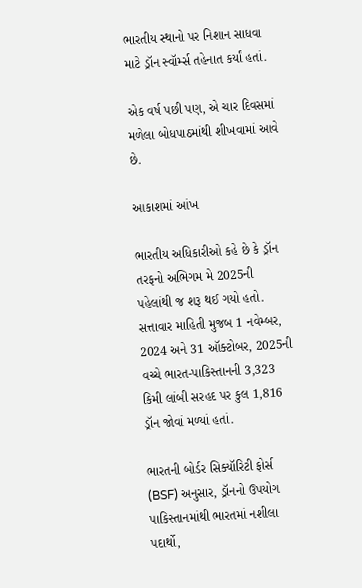ભારતીય સ્થાનો પર નિશાન સાધવા માટે ડ્રૉન સ્વૉર્મ્સ તહેનાત કર્યાં હતાં.

એક વર્ષ પછી પણ, એ ચાર દિવસમાં મળેલા બોધપાઠમાંથી શીખવામાં આવે છે.

આકાશમાં આંખ

ભારતીય અધિકારીઓ કહે છે કે ડ્રૉન તરફનો અભિગમ મે 2025ની પહેલાંથી જ શરૂ થઈ ગયો હતો. સત્તાવાર માહિતી મુજબ 1 નવેમ્બર, 2024 અને 31 ઑક્ટોબર, 2025ની વચ્ચે ભારત-પાકિસ્તાનની 3,323 કિમી લાંબી સરહદ પર કુલ 1,816 ડ્રૉન જોવાં મળ્યાં હતાં.

ભારતની બોર્ડર સિક્યૉરિટી ફોર્સ (BSF) અનુસાર, ડ્રૉનનો ઉપયોગ પાકિસ્તાનમાંથી ભારતમાં નશીલા પદાર્થો,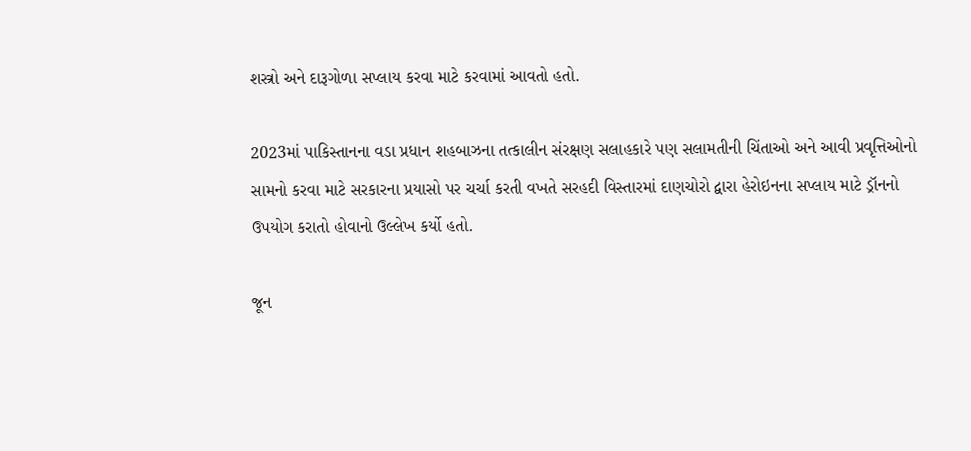શસ્ત્રો અને દારૂગોળા સપ્લાય કરવા માટે કરવામાં આવતો હતો.

2023માં પાકિસ્તાનના વડા પ્રધાન શહબાઝના તત્કાલીન સંરક્ષણ સલાહકારે પણ સલામતીની ચિંતાઓ અને આવી પ્રવૃત્તિઓનો સામનો કરવા માટે સરકારના પ્રયાસો પર ચર્ચા કરતી વખતે સરહદી વિસ્તારમાં દાણચોરો દ્વારા હેરોઇનના સપ્લાય માટે ડ્રૉનનો ઉપયોગ કરાતો હોવાનો ઉલ્લેખ કર્યો હતો.

જૂન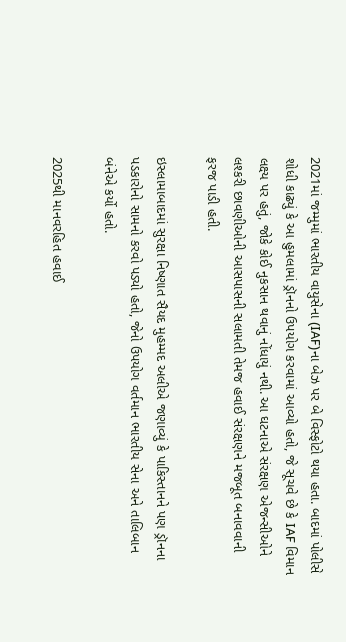2021માં જમ્મુમાં ભારતીય વાયુસેના (IAF)ના બેઝ પર બે વિસ્ફોટો થયા હતા. બાદમાં પોલીસે શોધી કાઢ્યું કે આ હુમલામાં ડ્રૉનનો ઉપયોગ કરવામાં આવ્યો હતો, જે સૂચવે છે કે IAF વિમાન લક્ષ્ય પર હતું, જોકે કોઈ નુકસાન થવાનું નોંધાયું નથી. આ ઘટનાએ સંરક્ષણ એજન્સીઓને લશ્કરી છાવણીઓની આસપાસની સલામતી તેમજ હવાઈ સંરક્ષણને મજબૂત બનાવવાની ફરજ પાડી હતી.

ઇસ્લામાબાદમાં સુરક્ષા નિષ્ણાત સૈયદ મુહમ્મદ અલીએ જણાવ્યું કે પાકિસ્તાનને પણ ડ્રૉનના પડકારોનો સામનો કરવો પડ્યો હતો, જેનો ઉપયોગ વર્તમાન ભારતીય સેના અને તાલિબાન બંનેએ કર્યો હતો.

2025થી માનવરહિત હવાઈ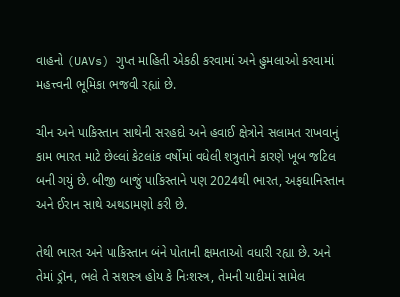વાહનો (UAVs) ગુપ્ત માહિતી એકઠી કરવામાં અને હુમલાઓ કરવામાં મહત્ત્વની ભૂમિકા ભજવી રહ્યાં છે.

ચીન અને પાકિસ્તાન સાથેની સરહદો અને હવાઈ ક્ષેત્રોને સલામત રાખવાનું કામ ભારત માટે છેલ્લાં કેટલાંક વર્ષોમાં વધેલી શત્રુતાને કારણે ખૂબ જટિલ બની ગયું છે. બીજી બાજું પાકિસ્તાને પણ 2024થી ભારત, અફઘાનિસ્તાન અને ઈરાન સાથે અથડામણો કરી છે.

તેથી ભારત અને પાકિસ્તાન બંને પોતાની ક્ષમતાઓ વધારી રહ્યા છે. અને તેમાં ડ્રૉન, ભલે તે સશસ્ત્ર હોય કે નિઃશસ્ત્ર, તેમની યાદીમાં સામેલ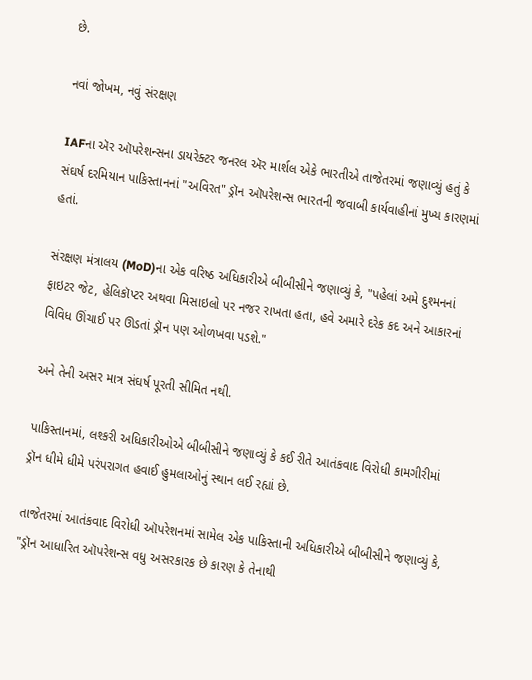છે.

નવાં જોખમ, નવું સંરક્ષણ

IAFના ઍર ઑપરેશન્સના ડાયરેક્ટર જનરલ ઍર માર્શલ એકે ભારતીએ તાજેતરમાં જણાવ્યું હતું કે સંઘર્ષ દરમિયાન પાકિસ્તાનનાં "અવિરત" ડ્રૉન ઑપરેશન્સ ભારતની જવાબી કાર્યવાહીનાં મુખ્ય કારણમાં હતાં.

સંરક્ષણ મંત્રાલય (MoD)ના એક વરિષ્ઠ અધિકારીએ બીબીસીને જણાવ્યું કે, "પહેલાં અમે દુશ્મનનાં ફાઇટર જેટ, હેલિકૉપ્ટર અથવા મિસાઇલો પર નજર રાખતા હતા, હવે અમારે દરેક કદ અને આકારનાં વિવિધ ઊંચાઈ પર ઊડતાં ડ્રૉન પણ ઓળખવા પડશે."

અને તેની અસર માત્ર સંઘર્ષ પૂરતી સીમિત નથી.

પાકિસ્તાનમાં, લશ્કરી અધિકારીઓએ બીબીસીને જણાવ્યું કે કઈ રીતે આતંકવાદ વિરોધી કામગીરીમાં ડ્રૉન ધીમે ધીમે પરંપરાગત હવાઈ હુમલાઓનું સ્થાન લઈ રહ્યાં છે.

તાજેતરમાં આતંકવાદ વિરોધી ઑપરેશનમાં સામેલ એક પાકિસ્તાની અધિકારીએ બીબીસીને જણાવ્યું કે, "ડ્રૉન આધારિત ઑપરેશન્સ વધુ અસરકારક છે કારણ કે તેનાથી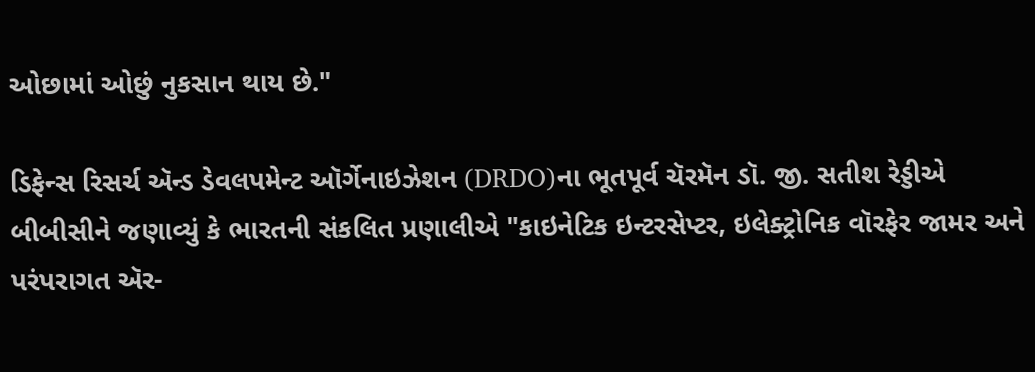ઓછામાં ઓછું નુકસાન થાય છે."

ડિફેન્સ રિસર્ચ ઍન્ડ ડેવલપમેન્ટ ઑર્ગેનાઇઝેશન (DRDO)ના ભૂતપૂર્વ ચૅરમૅન ડૉ. જી. સતીશ રેડ્ડીએ બીબીસીને જણાવ્યું કે ભારતની સંકલિત પ્રણાલીએ "કાઇનેટિક ઇન્ટરસેપ્ટર, ઇલેક્ટ્રોનિક વૉરફેર જામર અને પરંપરાગત ઍર-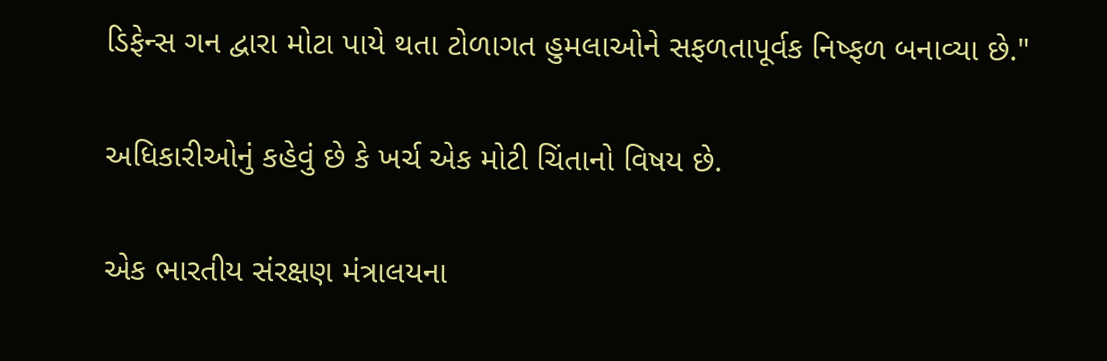ડિફેન્સ ગન દ્વારા મોટા પાયે થતા ટોળાગત હુમલાઓને સફળતાપૂર્વક નિષ્ફળ બનાવ્યા છે."

અધિકારીઓનું કહેવું છે કે ખર્ચ એક મોટી ચિંતાનો વિષય છે.

એક ભારતીય સંરક્ષણ મંત્રાલયના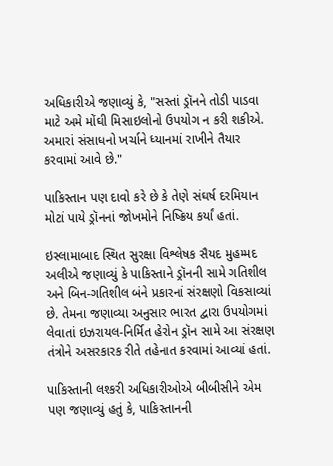અધિકારીએ જણાવ્યું કે, "સસ્તાં ડ્રૉનને તોડી પાડવા માટે અમે મોંઘી મિસાઇલોનો ઉપયોગ ન કરી શકીએ. અમારાં સંસાધનો ખર્ચાને ધ્યાનમાં રાખીને તૈયાર કરવામાં આવે છે."

પાકિસ્તાન પણ દાવો કરે છે કે તેણે સંઘર્ષ દરમિયાન મોટાં પાયે ડ્રૉનનાં જોખમોને નિષ્ક્રિય કર્યાં હતાં.

ઇસ્લામાબાદ સ્થિત સુરક્ષા વિશ્લેષક સૈયદ મુહમ્મદ અલીએ જણાવ્યું કે પાકિસ્તાને ડ્રૉનની સામે ગતિશીલ અને બિન-ગતિશીલ બંને પ્રકારનાં સંરક્ષણો વિકસાવ્યાં છે. તેમના જણાવ્યા અનુસાર ભારત દ્વારા ઉપયોગમાં લેવાતાં ઇઝરાયલ-નિર્મિત હેરોન ડ્રૉન સામે આ સંરક્ષણ તંત્રોને અસરકારક રીતે તહેનાત કરવામાં આવ્યાં હતાં.

પાકિસ્તાની લશ્કરી અધિકારીઓએ બીબીસીને એમ પણ જણાવ્યું હતું કે, પાકિસ્તાનની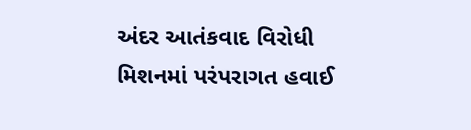અંદર આતંકવાદ વિરોધી મિશનમાં પરંપરાગત હવાઈ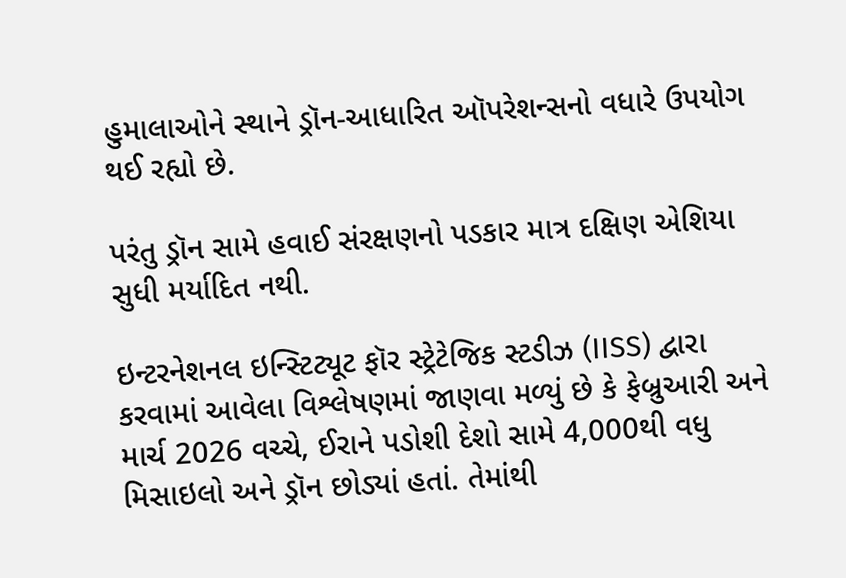હુમાલાઓને સ્થાને ડ્રૉન-આધારિત ઑપરેશન્સનો વધારે ઉપયોગ થઈ રહ્યો છે.

પરંતુ ડ્રૉન સામે હવાઈ સંરક્ષણનો પડકાર માત્ર દક્ષિણ એશિયા સુધી મર્યાદિત નથી.

ઇન્ટરનેશનલ ઇન્સ્ટિટ્યૂટ ફૉર સ્ટ્રેટેજિક સ્ટડીઝ (IISS) દ્વારા કરવામાં આવેલા વિશ્લેષણમાં જાણવા મળ્યું છે કે ફેબ્રુઆરી અને માર્ચ 2026 વચ્ચે, ઈરાને પડોશી દેશો સામે 4,000થી વધુ મિસાઇલો અને ડ્રૉન છોડ્યાં હતાં. તેમાંથી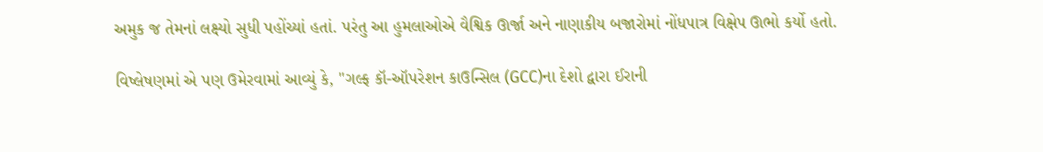અમુક જ તેમનાં લક્ષ્યો સુધી પહોંચ્યાં હતાં. પરંતુ આ હુમલાઓએ વૈશ્વિક ઊર્જા અને નાણાકીય બજારોમાં નોંધપાત્ર વિક્ષેપ ઊભો કર્યો હતો.

વિષ્લેષણમાં એ પણ ઉમેરવામાં આવ્યું કે, "ગલ્ફ કૉ-ઑપરેશન કાઉન્સિલ (GCC)ના દેશો દ્વારા ઈરાની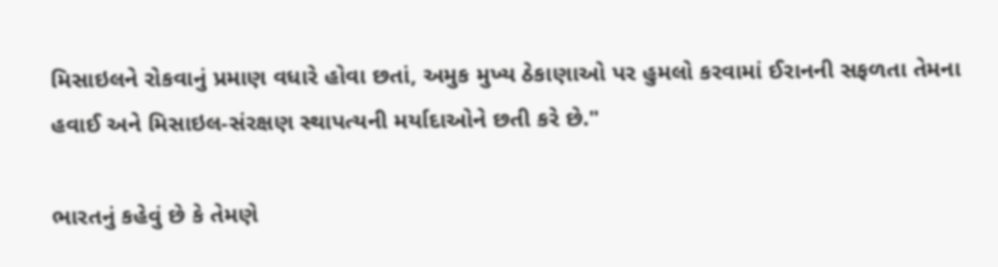મિસાઇલને રોકવાનું પ્રમાણ વધારે હોવા છતાં, અમુક મુખ્ય ઠેકાણાઓ પર હુમલો કરવામાં ઈરાનની સફળતા તેમના હવાઈ અને મિસાઇલ-સંરક્ષણ સ્થાપત્યની મર્યાદાઓને છતી કરે છે."

ભારતનું કહેવું છે કે તેમણે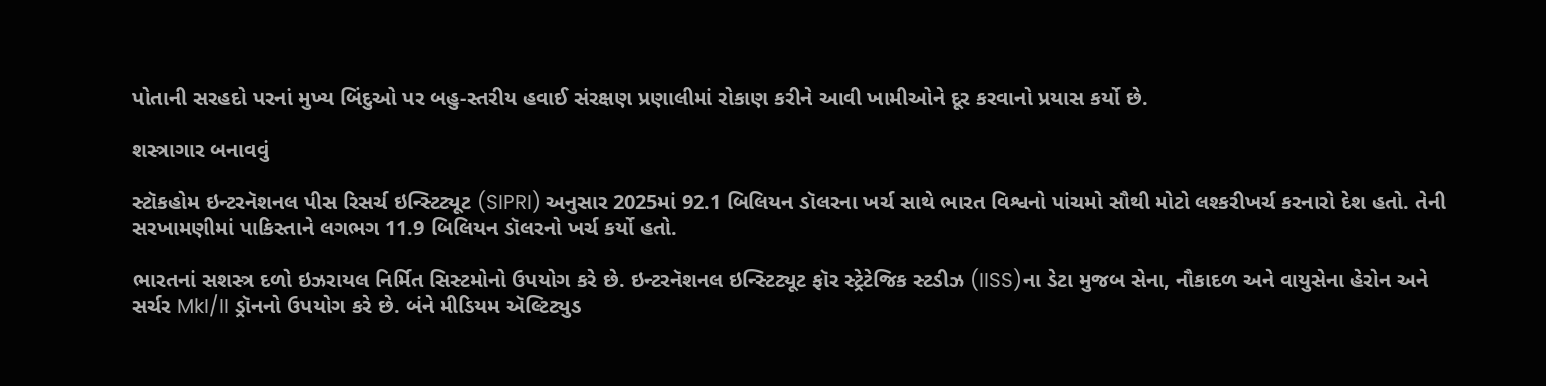પોતાની સરહદો પરનાં મુખ્ય બિંદુઓ પર બહુ-સ્તરીય હવાઈ સંરક્ષણ પ્રણાલીમાં રોકાણ કરીને આવી ખામીઓને દૂર કરવાનો પ્રયાસ કર્યો છે.

શસ્ત્રાગાર બનાવવું

સ્ટૉકહોમ ઇન્ટરનૅશનલ પીસ રિસર્ચ ઇન્સ્ટિટ્યૂટ (SIPRI) અનુસાર 2025માં 92.1 બિલિયન ડૉલરના ખર્ચ સાથે ભારત વિશ્વનો પાંચમો સૌથી મોટો લશ્કરીખર્ચ કરનારો દેશ હતો. તેની સરખામણીમાં પાકિસ્તાને લગભગ 11.9 બિલિયન ડૉલરનો ખર્ચ કર્યો હતો.

ભારતનાં સશસ્ત્ર દળો ઇઝરાયલ નિર્મિત સિસ્ટમોનો ઉપયોગ કરે છે. ઇન્ટરનૅશનલ ઇન્સ્ટિટ્યૂટ ફૉર સ્ટ્રેટેજિક સ્ટડીઝ (IISS)ના ડેટા મુજબ સેના, નૌકાદળ અને વાયુસેના હેરોન અને સર્ચર MkI/II ડ્રૉનનો ઉપયોગ કરે છે. બંને મીડિયમ ઍલ્ટિટ્યુડ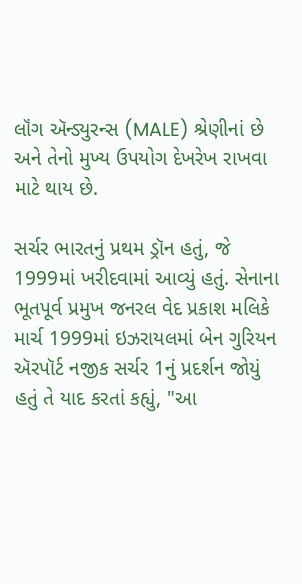લૉંગ ઍન્ડ્યુરન્સ (MALE) શ્રેણીનાં છે અને તેનો મુખ્ય ઉપયોગ દેખરેખ રાખવા માટે થાય છે.

સર્ચર ભારતનું પ્રથમ ડ્રૉન હતું, જે 1999માં ખરીદવામાં આવ્યું હતું. સેનાના ભૂતપૂર્વ પ્રમુખ જનરલ વેદ પ્રકાશ મલિકે માર્ચ 1999માં ઇઝરાયલમાં બેન ગુરિયન ઍરપૉર્ટ નજીક સર્ચર 1નું પ્રદર્શન જોયું હતું તે યાદ કરતાં કહ્યું, "આ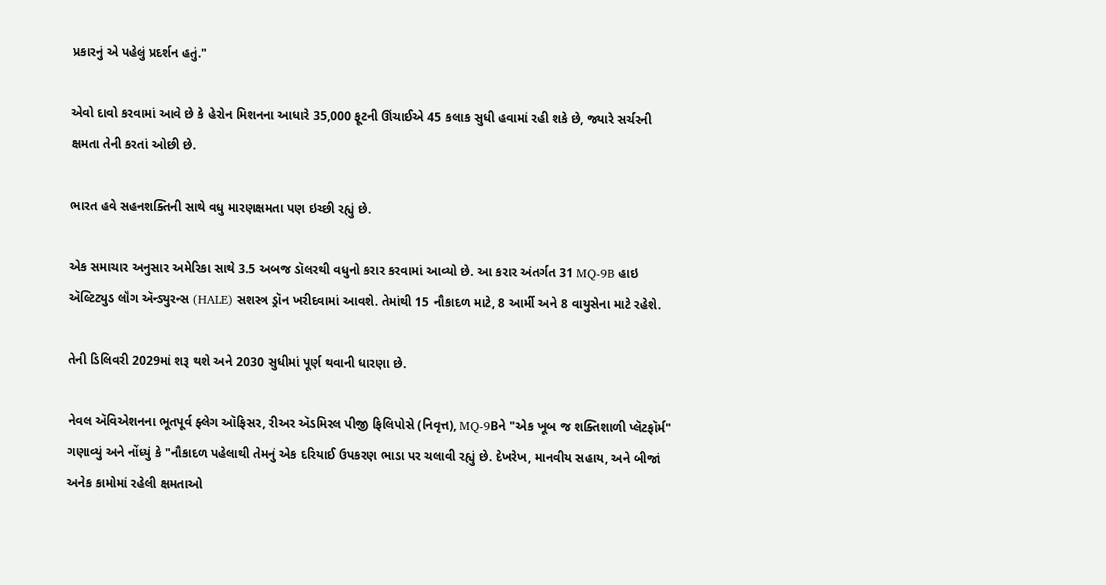પ્રકારનું એ પહેલું પ્રદર્શન હતું."

એવો દાવો કરવામાં આવે છે કે હેરોન મિશનના આધારે 35,000 ફૂટની ઊંચાઈએ 45 કલાક સુધી હવામાં રહી શકે છે, જ્યારે સર્ચરની ક્ષમતા તેની કરતાં ઓછી છે.

ભારત હવે સહનશક્તિની સાથે વધુ મારણક્ષમતા પણ ઇચ્છી રહ્યું છે.

એક સમાચાર અનુસાર અમેરિકા સાથે 3.5 અબજ ડૉલરથી વધુનો કરાર કરવામાં આવ્યો છે. આ કરાર અંતર્ગત 31 MQ-9B હાઇ ઍલ્ટિટ્યુડ લૉંગ ઍન્ડ્યુરન્સ (HALE) સશસ્ત્ર ડ્રૉન ખરીદવામાં આવશે. તેમાંથી 15 નૌકાદળ માટે, 8 આર્મી અને 8 વાયુસેના માટે રહેશે.

તેની ડિલિવરી 2029માં શરૂ થશે અને 2030 સુધીમાં પૂર્ણ થવાની ધારણા છે.

નેવલ ઍવિએશનના ભૂતપૂર્વ ફ્લેગ ઑફિસર, રીઅર ઍડમિરલ પીજી ફિલિપોસે (નિવૃત્ત), MQ-9Bને "એક ખૂબ જ શક્તિશાળી પ્લૅટફૉર્મ" ગણાવ્યું અને નોંધ્યું કે "નૌકાદળ પહેલાથી તેમનું એક દરિયાઈ ઉપકરણ ભાડા પર ચલાવી રહ્યું છે. દેખરેખ, માનવીય સહાય, અને બીજાં અનેક કામોમાં રહેલી ક્ષમતાઓ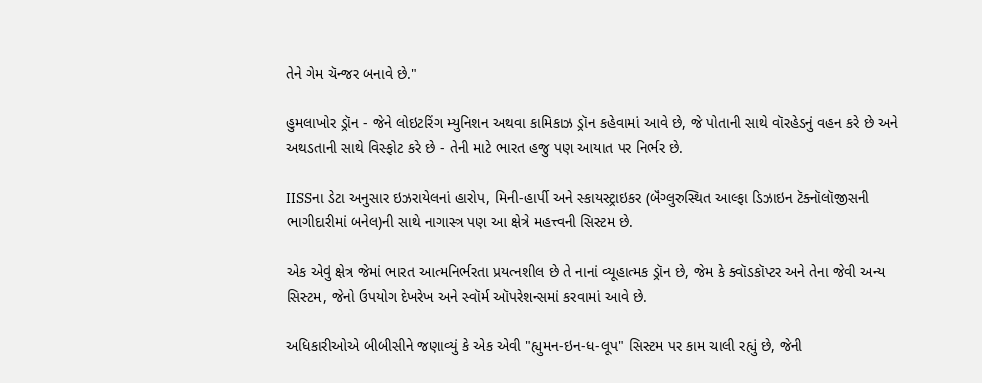તેને ગેમ ચૅન્જર બનાવે છે."

હુમલાખોર ડ્રૉન - જેને લોઇટરિંગ મ્યુનિશન અથવા કામિકાઝ ડ્રૉન કહેવામાં આવે છે, જે પોતાની સાથે વૉરહેડનું વહન કરે છે અને અથડતાની સાથે વિસ્ફોટ કરે છે - તેની માટે ભારત હજુ પણ આયાત પર નિર્ભર છે.

IISSના ડેટા અનુસાર ઇઝરાયેલનાં હારોપ, મિની-હાર્પી અને સ્કાયસ્ટ્રાઇકર (બૅંગ્લુરુસ્થિત આલ્ફા ડિઝાઇન ટૅક્નૉલૉજીસની ભાગીદારીમાં બનેલ)ની સાથે નાગાસ્ત્ર પણ આ ક્ષેત્રે મહત્ત્વની સિસ્ટમ છે.

એક એવું ક્ષેત્ર જેમાં ભારત આત્મનિર્ભરતા પ્રયત્નશીલ છે તે નાનાં વ્યૂહાત્મક ડ્રૉન છે, જેમ કે ક્વૉડકૉપ્ટર અને તેના જેવી અન્ય સિસ્ટમ, જેનો ઉપયોગ દેખરેખ અને સ્વૉર્મ ઑપરેશન્સમાં કરવામાં આવે છે.

અધિકારીઓએ બીબીસીને જણાવ્યું કે એક એવી "હ્યુમન-ઇન-ધ-લૂપ" સિસ્ટમ પર કામ ચાલી રહ્યું છે, જેની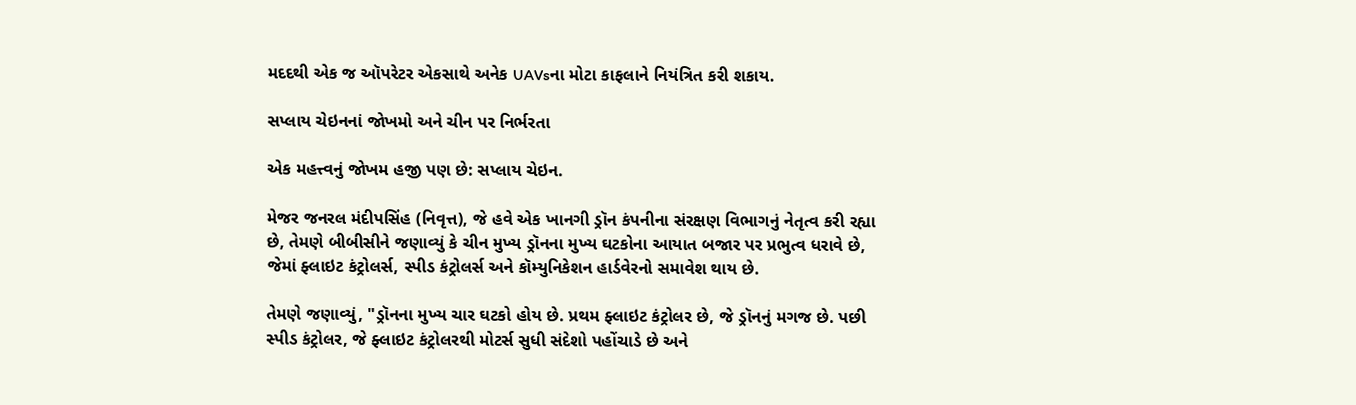મદદથી એક જ ઑપરેટર એકસાથે અનેક UAVsના મોટા કાફલાને નિયંત્રિત કરી શકાય.

સપ્લાય ચેઇનનાં જોખમો અને ચીન પર નિર્ભરતા

એક મહત્ત્વનું જોખમ હજી પણ છે: સપ્લાય ચેઇન.

મેજર જનરલ મંદીપસિંહ (નિવૃત્ત), જે હવે એક ખાનગી ડ્રૉન કંપનીના સંરક્ષણ વિભાગનું નેતૃત્વ કરી રહ્યા છે, તેમણે બીબીસીને જણાવ્યું કે ચીન મુખ્ય ડ્રૉનના મુખ્ય ઘટકોના આયાત બજાર પર પ્રભુત્વ ધરાવે છે, જેમાં ફ્લાઇટ કંટ્રોલર્સ, સ્પીડ કંટ્રોલર્સ અને કૉમ્યુનિકેશન હાર્ડવેરનો સમાવેશ થાય છે.

તેમણે જણાવ્યું, "ડ્રૉનના મુખ્ય ચાર ઘટકો હોય છે. પ્રથમ ફ્લાઇટ કંટ્રોલર છે, જે ડ્રૉનનું મગજ છે. પછી સ્પીડ કંટ્રોલર, જે ફ્લાઇટ કંટ્રોલરથી મોટર્સ સુધી સંદેશો પહોંચાડે છે અને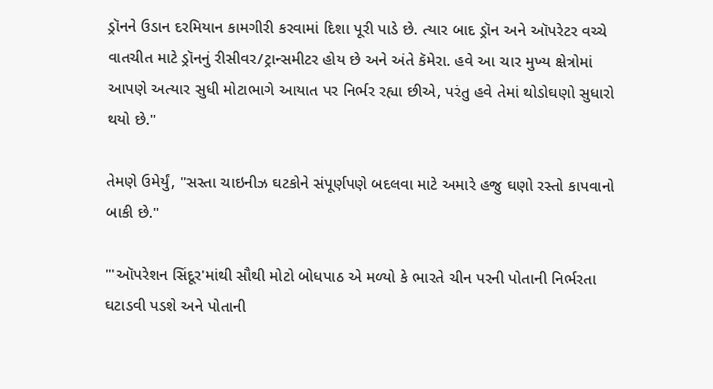ડ્રૉનને ઉડાન દરમિયાન કામગીરી કરવામાં દિશા પૂરી પાડે છે. ત્યાર બાદ ડ્રૉન અને ઑપરેટર વચ્ચે વાતચીત માટે ડ્રૉનનું રીસીવર/ટ્રાન્સમીટર હોય છે અને અંતે કૅમેરા. હવે આ ચાર મુખ્ય ક્ષેત્રોમાં આપણે અત્યાર સુધી મોટાભાગે આયાત પર નિર્ભર રહ્યા છીએ, પરંતુ હવે તેમાં થોડોઘણો સુધારો થયો છે."

તેમણે ઉમેર્યું, "સસ્તા ચાઇનીઝ ઘટકોને સંપૂર્ણપણે બદલવા માટે અમારે હજુ ઘણો રસ્તો કાપવાનો બાકી છે."

"'ઑપરેશન સિંદૂર'માંથી સૌથી મોટો બોધપાઠ એ મળ્યો કે ભારતે ચીન પરની પોતાની નિર્ભરતા ઘટાડવી પડશે અને પોતાની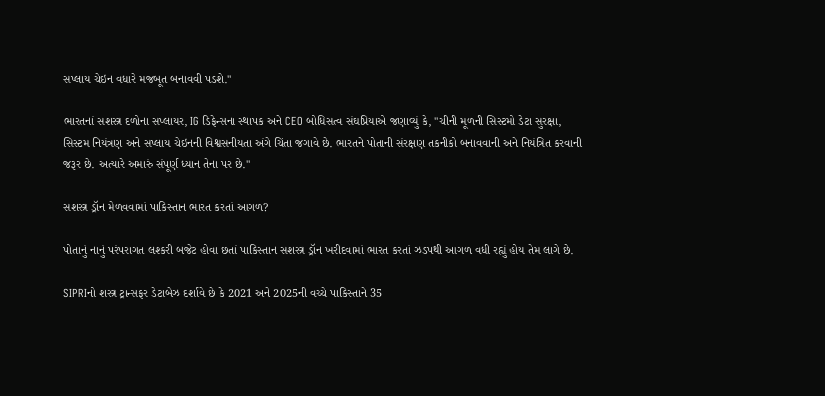સપ્લાય ચેઇન વધારે મજબૂત બનાવવી પડશે."

ભારતનાં સશસ્ત્ર દળોના સપ્લાયર, IG ડિફેન્સના સ્થાપક અને CEO બોધિસત્વ સંઘપ્રિયાએ જણાવ્યું કે, "ચીની મૂળની સિસ્ટમો ડેટા સુરક્ષા, સિસ્ટમ નિયંત્રણ અને સપ્લાય ચેઇનની વિશ્વસનીયતા અંગે ચિંતા જગાવે છે. ભારતને પોતાની સંરક્ષણ તકનીકો બનાવવાની અને નિયંત્રિત કરવાની જરૂર છે. અત્યારે અમારું સંપૂર્ણ ધ્યાન તેના પર છે."

સશસ્ત્ર ડ્રૉન મેળવવામાં પાકિસ્તાન ભારત કરતાં આગળ?

પોતાનું નાનું પરંપરાગત લશ્કરી બજેટ હોવા છતાં પાકિસ્તાન સશસ્ત્ર ડ્રૉન ખરીદવામાં ભારત કરતાં ઝડપથી આગળ વધી રહ્યું હોય તેમ લાગે છે.

SIPRIનો શસ્ત્ર ટ્રાન્સફર ડેટાબેઝ દર્શાવે છે કે 2021 અને 2025ની વચ્ચે પાકિસ્તાને 35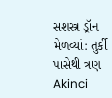સશસ્ત્ર ડ્રૉન મેળવ્યાં: તુર્કી પાસેથી ત્રણ Akinci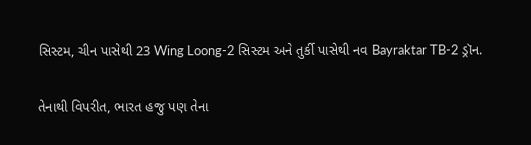સિસ્ટમ, ચીન પાસેથી 23 Wing Loong-2 સિસ્ટમ અને તુર્કી પાસેથી નવ Bayraktar TB-2 ડ્રૉન.

તેનાથી વિપરીત, ભારત હજુ પણ તેના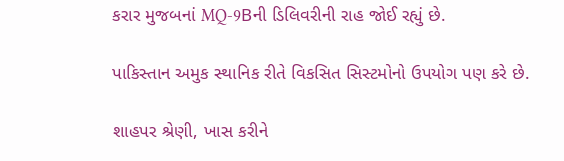કરાર મુજબનાં MQ-9Bની ડિલિવરીની રાહ જોઈ રહ્યું છે.

પાકિસ્તાન અમુક સ્થાનિક રીતે વિકસિત સિસ્ટમોનો ઉપયોગ પણ કરે છે.

શાહપર શ્રેણી, ખાસ કરીને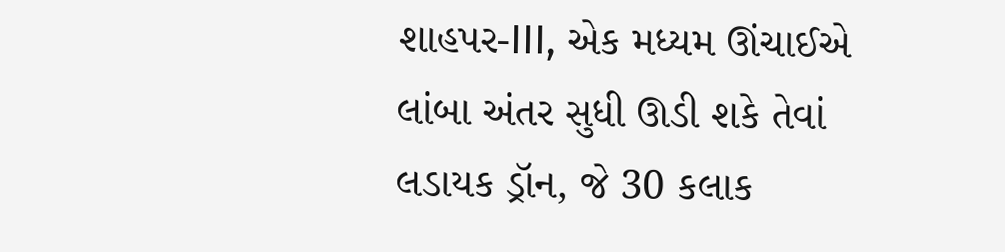શાહપર-III, એક મધ્યમ ઊંચાઈએ લાંબા અંતર સુધી ઊડી શકે તેવાં લડાયક ડ્રૉન, જે 30 કલાક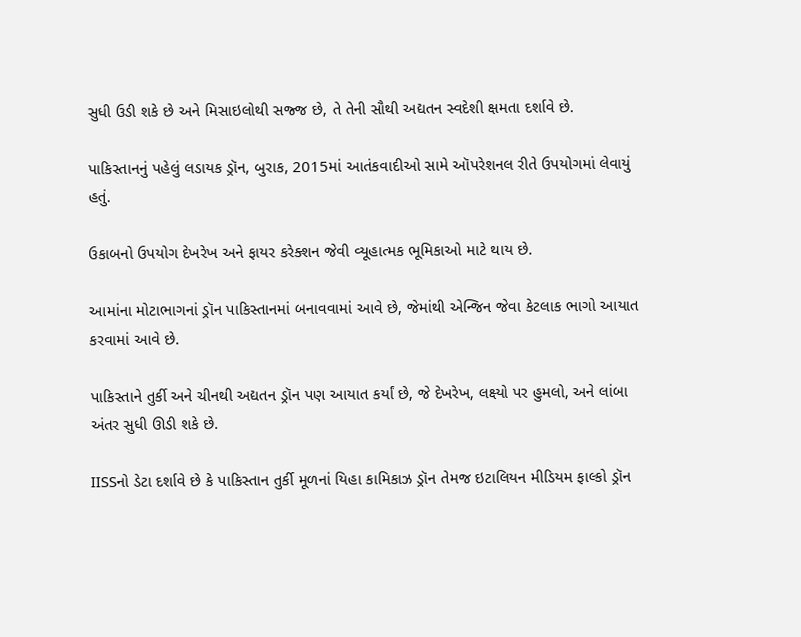સુધી ઉડી શકે છે અને મિસાઇલોથી સજ્જ છે, તે તેની સૌથી અદ્યતન સ્વદેશી ક્ષમતા દર્શાવે છે.

પાકિસ્તાનનું પહેલું લડાયક ડ્રૉન, બુરાક, 2015માં આતંકવાદીઓ સામે ઑપરેશનલ રીતે ઉપયોગમાં લેવાયું હતું.

ઉકાબનો ઉપયોગ દેખરેખ અને ફાયર કરેક્શન જેવી વ્યૂહાત્મક ભૂમિકાઓ માટે થાય છે.

આમાંના મોટાભાગનાં ડ્રૉન પાકિસ્તાનમાં બનાવવામાં આવે છે, જેમાંથી એન્જિન જેવા કેટલાક ભાગો આયાત કરવામાં આવે છે.

પાકિસ્તાને તુર્કી અને ચીનથી અદ્યતન ડ્રૉન પણ આયાત કર્યાં છે, જે દેખરેખ, લક્ષ્યો પર હુમલો, અને લાંબા અંતર સુધી ઊડી શકે છે.

IISSનો ડેટા દર્શાવે છે કે પાકિસ્તાન તુર્કી મૂળનાં યિહા કામિકાઝ ડ્રૉન તેમજ ઇટાલિયન મીડિયમ ફાલ્કો ડ્રૉન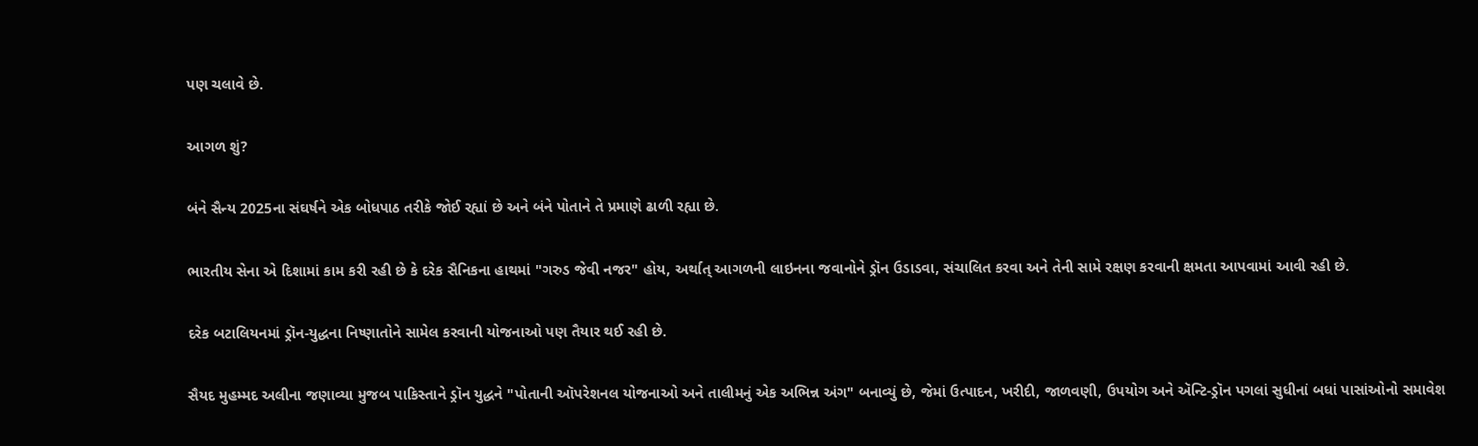પણ ચલાવે છે.

આગળ શું?

બંને સૈન્ય 2025ના સંઘર્ષને એક બોધપાઠ તરીકે જોઈ રહ્યાં છે અને બંને પોતાને તે પ્રમાણે ઢાળી રહ્યા છે.

ભારતીય સેના એ દિશામાં કામ કરી રહી છે કે દરેક સૈનિકના હાથમાં "ગરુડ જેવી નજર" હોય, અર્થાત્ આગળની લાઇનના જવાનોને ડ્રૉન ઉડાડવા, સંચાલિત કરવા અને તેની સામે રક્ષણ કરવાની ક્ષમતા આપવામાં આવી રહી છે.

દરેક બટાલિયનમાં ડ્રૉન-યુદ્ધના નિષ્ણાતોને સામેલ કરવાની યોજનાઓ પણ તૈયાર થઈ રહી છે.

સૈયદ મુહમ્મદ અલીના જણાવ્યા મુજબ પાકિસ્તાને ડ્રૉન યુદ્ધને "પોતાની ઑપરેશનલ યોજનાઓ અને તાલીમનું એક અભિન્ન અંગ" બનાવ્યું છે, જેમાં ઉત્પાદન, ખરીદી, જાળવણી, ઉપયોગ અને ઍન્ટિ-ડ્રૉન પગલાં સુધીનાં બધાં પાસાંઓનો સમાવેશ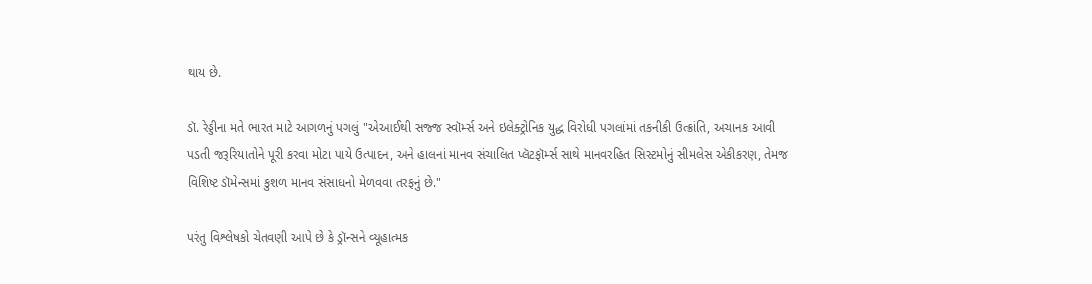થાય છે.

ડૉ. રેડ્ડીના મતે ભારત માટે આગળનું પગલું "એઆઈથી સજ્જ સ્વૉર્મ્સ અને ઇલેક્ટ્રોનિક યુદ્ધ વિરોધી પગલાંમાં તકનીકી ઉત્ક્રાંતિ, અચાનક આવી પડતી જરૂરિયાતોને પૂરી કરવા મોટા પાયે ઉત્પાદન, અને હાલનાં માનવ સંચાલિત પ્લૅટફૉર્મ્સ સાથે માનવરહિત સિસ્ટમોનું સીમલેસ એકીકરણ, તેમજ વિશિષ્ટ ડૉમેન્સમાં કુશળ માનવ સંસાધનો મેળવવા તરફનું છે."

પરંતુ વિશ્લેષકો ચેતવણી આપે છે કે ડ્રૉન્સને વ્યૂહાત્મક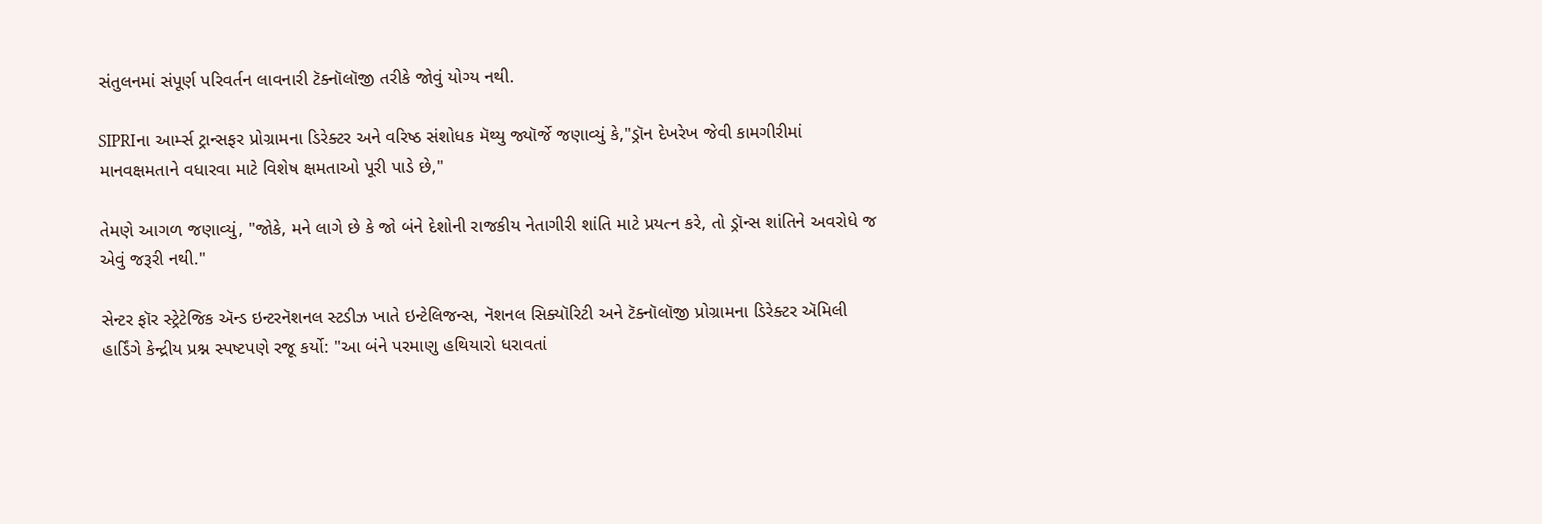સંતુલનમાં સંપૂર્ણ પરિવર્તન લાવનારી ટૅક્નૉલૉજી તરીકે જોવું યોગ્ય નથી.

SIPRIના આર્મ્સ ટ્રાન્સફર પ્રોગ્રામના ડિરેક્ટર અને વરિષ્ઠ સંશોધક મૅથ્યુ જ્યૉર્જે જણાવ્યું કે,"ડ્રૉન દેખરેખ જેવી કામગીરીમાં માનવક્ષમતાને વધારવા માટે વિશેષ ક્ષમતાઓ પૂરી પાડે છે,"

તેમણે આગળ જણાવ્યું, "જોકે, મને લાગે છે કે જો બંને દેશોની રાજકીય નેતાગીરી શાંતિ માટે પ્રયત્ન કરે, તો ડ્રૉન્સ શાંતિને અવરોધે જ એવું જરૂરી નથી."

સેન્ટર ફૉર સ્ટ્રેટેજિક ઍન્ડ ઇન્ટરનૅશનલ સ્ટડીઝ ખાતે ઇન્ટેલિજન્સ, નૅશનલ સિક્યૉરિટી અને ટૅક્નૉલૉજી પ્રોગ્રામના ડિરેક્ટર ઍમિલી હાર્ડિંગે કેન્દ્રીય પ્રશ્ન સ્પષ્ટપણે રજૂ કર્યો: "આ બંને પરમાણુ હથિયારો ધરાવતાં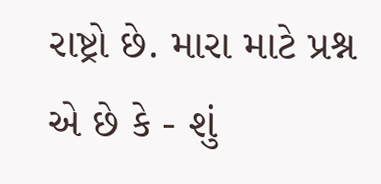રાષ્ટ્રો છે. મારા માટે પ્રશ્ન એ છે કે - શું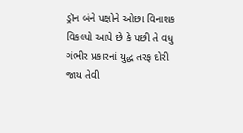ડ્રૉન બંને પક્ષોને ઓછા વિનાશક વિકલ્પો આપે છે કે પછી તે વધુ ગંભીર પ્રકારનાં યુદ્ધ તરફ દોરી જાય તેવી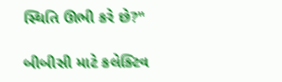સ્થિતિ ઊભી કરે છે?"

બીબીસી માટે કલેક્ટિવ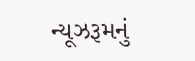ન્યૂઝરૂમનું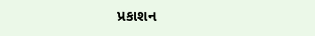પ્રકાશન